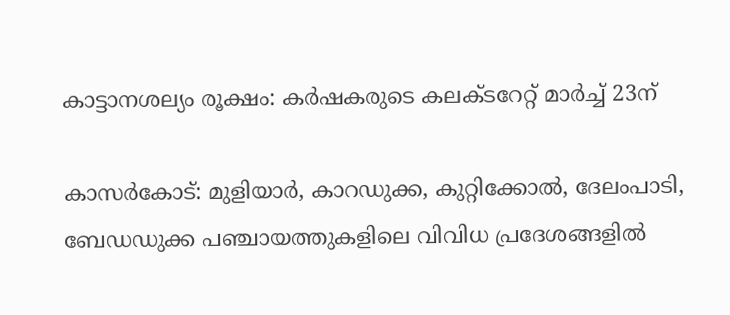കാട്ടാനശല്യം രൂക്ഷം: കർഷകരുടെ കലക്ടറേറ്റ് മാർച്ച് 23ന്

കാസർകോട്: മുളിയാർ, കാറഡുക്ക, കുറ്റിക്കോൽ, ദേലംപാടി, ബേഡഡുക്ക പഞ്ചായത്തുകളിലെ വിവിധ പ്രദേശങ്ങളിൽ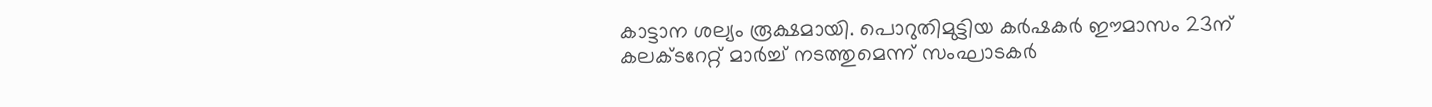കാട്ടാന ശല്യം രൂക്ഷമായി. പൊറുതിമുട്ടിയ കർഷകർ ഈമാസം 23ന് കലക്ടറേറ്റ് മാർച്ച് നടത്തുമെന്ന് സംഘാടകർ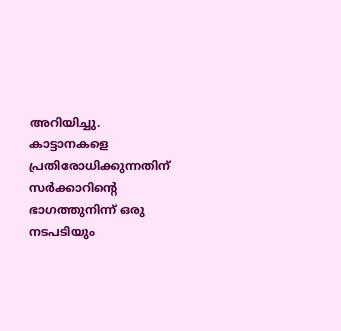അറിയിച്ചു. കാട്ടാനകളെ പ്രതിരോധിക്കുന്നതിന് സർക്കാറിന്റെ ഭാഗത്തുനിന്ന് ഒരു നടപടിയും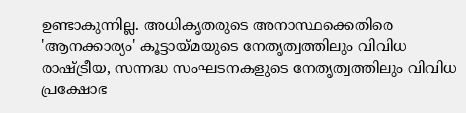ഉണ്ടാകുന്നില്ല. അധികൃതരുടെ അനാസ്ഥക്കെതിരെ 'ആനക്കാര്യം' കൂട്ടായ്മയുടെ നേതൃത്വത്തിലും വിവിധ രാഷ്ട്രീയ, സന്നദ്ധ സംഘടനകളുടെ നേതൃത്വത്തിലും വിവിധ പ്രക്ഷോഭ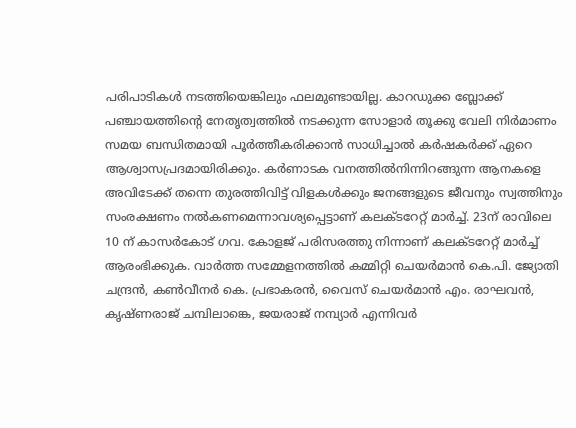പരിപാടികൾ നടത്തിയെങ്കിലും ഫലമുണ്ടായില്ല. കാറഡുക്ക ബ്ലോക്ക് പഞ്ചായത്തിന്റെ നേതൃത്വത്തിൽ നടക്കുന്ന സോളാർ തൂക്കു വേലി നിർമാണം സമയ ബന്ധിതമായി പൂർത്തീകരിക്കാൻ സാധിച്ചാൽ കർഷകർക്ക് ഏറെ ആശ്വാസപ്രദമായിരിക്കും. കർണാടക വനത്തിൽനിന്നിറങ്ങുന്ന ആനകളെ അവിടേക്ക് തന്നെ തുരത്തിവിട്ട് വിളകൾക്കും ജനങ്ങളുടെ ജീവനും സ്വത്തിനും സംരക്ഷണം നൽകണമെന്നാവശ്യപ്പെട്ടാണ് കലക്ടറേറ്റ് മാർച്ച്. 23ന് രാവിലെ 10 ന് കാസർകോട് ഗവ. കോളജ് പരിസരത്തു നിന്നാണ് കലക്ടറേറ്റ് മാർച്ച് ആരംഭിക്കുക. വാർത്ത സമ്മേളനത്തിൽ കമ്മിറ്റി ചെയർമാൻ കെ.പി. ജ്യോതി ചന്ദ്രൻ, കൺവീനർ കെ. പ്രഭാകരൻ, വൈസ് ചെയർമാൻ എം. രാഘവൻ, കൃഷ്ണരാജ് ചമ്പിലാങ്കെ, ജയരാജ് നമ്പ്യാർ എന്നിവർ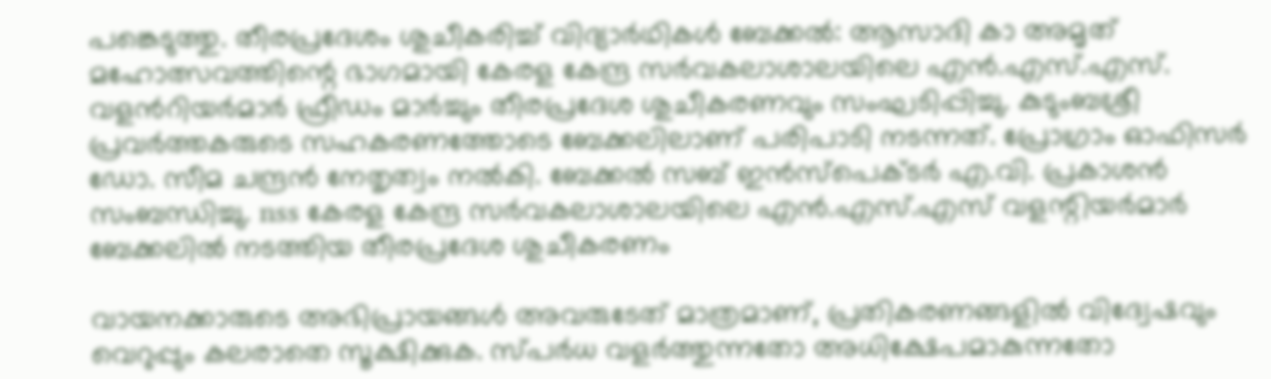പങ്കെടുത്തു. തീരപ്രദേശം ശുചീകരിച്ച് വിദ്യാർഥികള്‍ ബേക്കല്‍: ആസാദി കാ അമൃത് മഹോത്സവത്തിന്റെ ഭാഗമായി കേരള കേന്ദ്ര സര്‍വകലാശാലയിലെ എൻ.എസ്.എസ്. വളന്‍റിയർമാർ ഫ്രീഡം മാര്‍ച്ചും തീരപ്രദേശ ശുചീകരണവും സംഘടിപ്പിച്ചു. കുടുംബശ്രീ പ്രവര്‍ത്തകരുടെ സഹകരണത്തോടെ ബേക്കലിലാണ് പരിപാടി നടന്നത്. പ്രോഗ്രാം ഓഫിസര്‍ ഡോ. സീമ ചന്ദ്രന്‍ നേതൃത്വം നല്‍കി. ബേക്കല്‍ സബ് ഇന്‍സ്‌പെക്ടര്‍ എ.വി. പ്രകാശന്‍ സംബന്ധിച്ചു. nss കേരള കേന്ദ്ര സര്‍വകലാശാലയിലെ എൻ.എസ്.എസ് വളന്റിയര്‍മാര്‍ ബേക്കലില്‍ നടത്തിയ തീരപ്രദേശ ശുചീകരണം

വായനക്കാരുടെ അഭിപ്രായങ്ങള്‍ അവരുടേത് മാത്രമാണ്, പ്രതികരണങ്ങളിൽ വിദ്വേഷവും വെറുപ്പും കലരാതെ സൂക്ഷിക്കുക. സ്പർധ വളർത്തുന്നതോ അധിക്ഷേപമാകുന്നതോ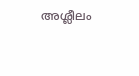അശ്ലീലം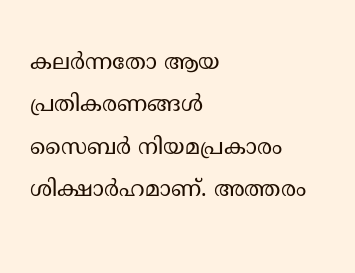കലർന്നതോ ആയ പ്രതികരണങ്ങൾ സൈബർ നിയമപ്രകാരം ശിക്ഷാർഹമാണ്. അത്തരം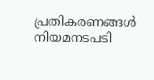പ്രതികരണങ്ങൾ നിയമനടപടി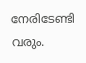നേരിടേണ്ടി വരും.